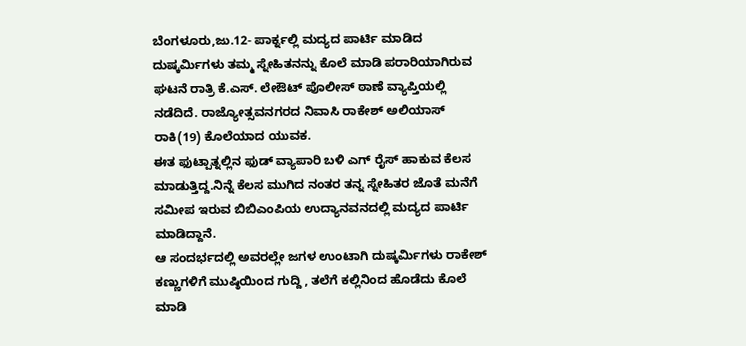ಬೆಂಗಳೂರು,ಜು.12- ಪಾರ್ಕ್ನಲ್ಲಿ ಮದ್ಯದ ಪಾರ್ಟಿ ಮಾಡಿದ ದುಷ್ಕರ್ಮಿಗಳು ತಮ್ಮ ಸ್ನೇಹಿತನನ್ನು ಕೊಲೆ ಮಾಡಿ ಪರಾರಿಯಾಗಿರುವ ಘಟನೆ ರಾತ್ರಿ ಕೆ.ಎಸ್. ಲೇಔಟ್ ಪೊಲೀಸ್ ಠಾಣೆ ವ್ಯಾಪ್ತಿಯಲ್ಲಿ ನಡೆದಿದೆ. ರಾಜ್ಯೋತ್ಸವನಗರದ ನಿವಾಸಿ ರಾಕೇಶ್ ಅಲಿಯಾಸ್ ರಾಕಿ(19) ಕೊಲೆಯಾದ ಯುವಕ.
ಈತ ಫುಟ್ಪಾತ್ನಲ್ಲಿನ ಫುಡ್ ವ್ಯಾಪಾರಿ ಬಳಿ ಎಗ್ ರೈಸ್ ಹಾಕುವ ಕೆಲಸ ಮಾಡುತ್ತಿದ್ದ.ನಿನ್ನೆ ಕೆಲಸ ಮುಗಿದ ನಂತರ ತನ್ನ ಸ್ನೇಹಿತರ ಜೊತೆ ಮನೆಗೆ ಸಮೀಪ ಇರುವ ಬಿಬಿಎಂಪಿಯ ಉದ್ಯಾನವನದಲ್ಲಿ ಮದ್ಯದ ಪಾರ್ಟಿ ಮಾಡಿದ್ದಾನೆ.
ಆ ಸಂದರ್ಭದಲ್ಲಿ ಅವರಲ್ಲೇ ಜಗಳ ಉಂಟಾಗಿ ದುಷ್ಕರ್ಮಿಗಳು ರಾಕೇಶ್ ಕಣ್ಣುಗಳಿಗೆ ಮುಷ್ಠಿಯಿಂದ ಗುದ್ದಿ , ತಲೆಗೆ ಕಲ್ಲಿನಿಂದ ಹೊಡೆದು ಕೊಲೆ ಮಾಡಿ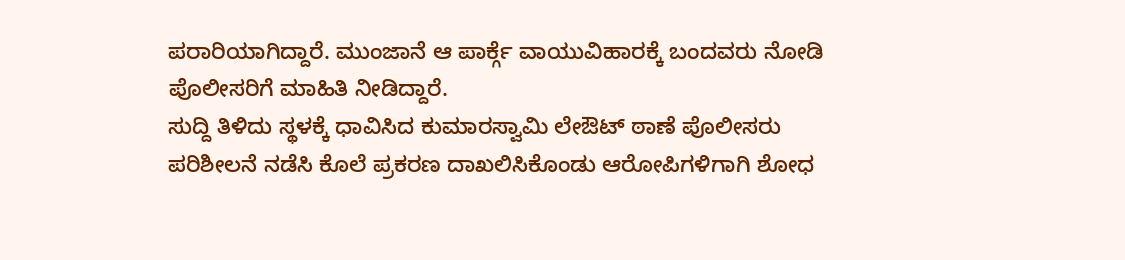ಪರಾರಿಯಾಗಿದ್ದಾರೆ. ಮುಂಜಾನೆ ಆ ಪಾರ್ಕ್ಗೆ ವಾಯುವಿಹಾರಕ್ಕೆ ಬಂದವರು ನೋಡಿ ಪೊಲೀಸರಿಗೆ ಮಾಹಿತಿ ನೀಡಿದ್ದಾರೆ.
ಸುದ್ದಿ ತಿಳಿದು ಸ್ಥಳಕ್ಕೆ ಧಾವಿಸಿದ ಕುಮಾರಸ್ವಾಮಿ ಲೇಔಟ್ ಠಾಣೆ ಪೊಲೀಸರು ಪರಿಶೀಲನೆ ನಡೆಸಿ ಕೊಲೆ ಪ್ರಕರಣ ದಾಖಲಿಸಿಕೊಂಡು ಆರೋಪಿಗಳಿಗಾಗಿ ಶೋಧ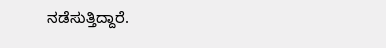ನಡೆಸುತ್ತಿದ್ದಾರೆ.